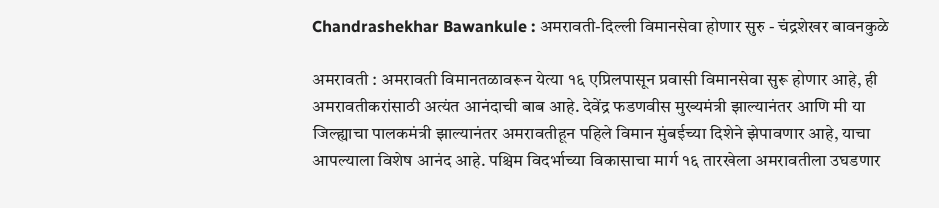Chandrashekhar Bawankule : अमरावती-दिल्ली विमानसेवा होणार सुरु - चंद्रशेखर बावनकुळे

अमरावती : अमरावती विमानतळावरून येत्या १६ एप्रिलपासून प्रवासी विमानसेवा सुरू होणार आहे, ही अमरावतीकरांसाठी अत्यंत आनंदाची बाब आहे. देवेंद्र फडणवीस मुख्यमंत्री झाल्यानंतर आणि मी या जिल्ह्याचा पालकमंत्री झाल्यानंतर अमरावतीहून पहिले विमान मुंबईच्या दिशेने झेपावणार आहे, याचा आपल्याला विशेष आनंद आहे. पश्चिम विदर्भाच्या विकासाचा मार्ग १६ तारखेला अमरावतीला उघडणार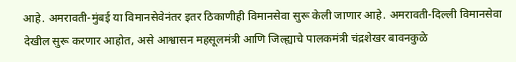आहे. अमरावती-मुंबई या विमानसेवेनंतर इतर ठिकाणीही विमानसेवा सुरू केली जाणार आहे. अमरावती-दिल्ली विमानसेवा देखील सुरू करणार आहोत, असे आश्वासन महसूलमंत्री आणि जिल्ह्याचे पालकमंत्री चंद्रशेखर बावनकुळे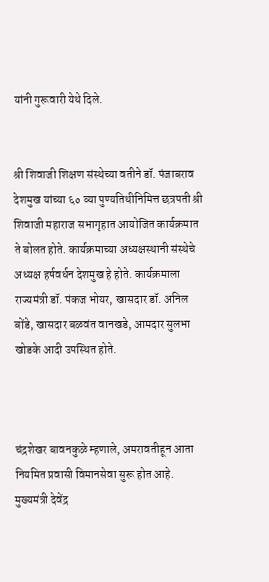यांनी गुरूवारी येथे दिले.


श्री शिवाजी शिक्षण संस्थेच्या वतीने डॉ. पंजाबराव देशमुख यांच्या ६० व्या पुण्यतिथीनिमित्त छत्रपती श्री शिवाजी महाराज सभागृहात आयोजित कार्यक्रमात ते बोलत होते. कार्यक्रमाच्या अध्यक्षस्थानी संस्थेचे अध्यक्ष हर्षवर्धन देशमुख हे होते. कार्यक्रमाला राज्यमंत्री डॉ. पंकज भोयर, खासदार डॉ. अनिल बोंडे, खासदार बळवंत वानखडे, आमदार सुलभा खोडके आदी उपस्थित होते.



चंद्रशेखर बावनकुळे म्हणाले, अमरावतीहून आता नियमित प्रवासी विमानसेवा सुरू होत आहे. मुख्यमंत्री देवेंद्र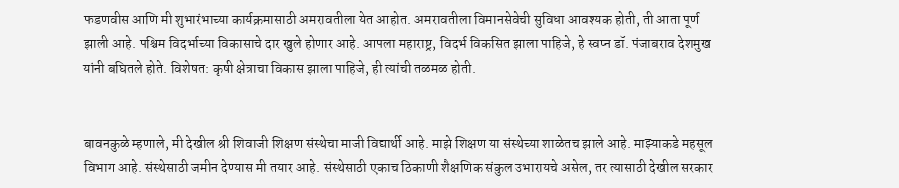फडणवीस आणि मी शुभारंभाच्या कार्यक्रमासाठी अमरावतीला येत आहोत. अमरावतीला विमानसेवेची सुविधा आवश्यक होती, ती आता पूर्ण झाली आहे. पश्चिम विदर्भाच्या विकासाचे दार खुले होणार आहे. आपला महाराष्ट्र, विदर्भ विकसित झाला पाहिजे, हे स्वप्न डॉ. पंजाबराव देशमुख यांनी बघितले होते. विशेषत: कृषी क्षेत्राचा विकास झाला पाहिजे, ही त्यांची तळमळ होती.


बावनकुळे म्हणाले, मी देखील श्री शिवाजी शिक्षण संस्थेचा माजी विद्यार्थी आहे. माझे शिक्षण या संस्थेच्या शाळेतच झाले आहे. माझ्याकडे महसूल विभाग आहे. संस्थेसाठी जमीन देण्यास मी तयार आहे. संस्थेसाठी एकाच ठिकाणी शैक्षणिक संकुल उभारायचे असेल, तर त्यासाठी देखील सरकार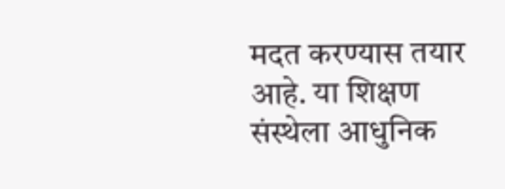मदत करण्यास तयार आहे. या शिक्षण संस्थेला आधुनिक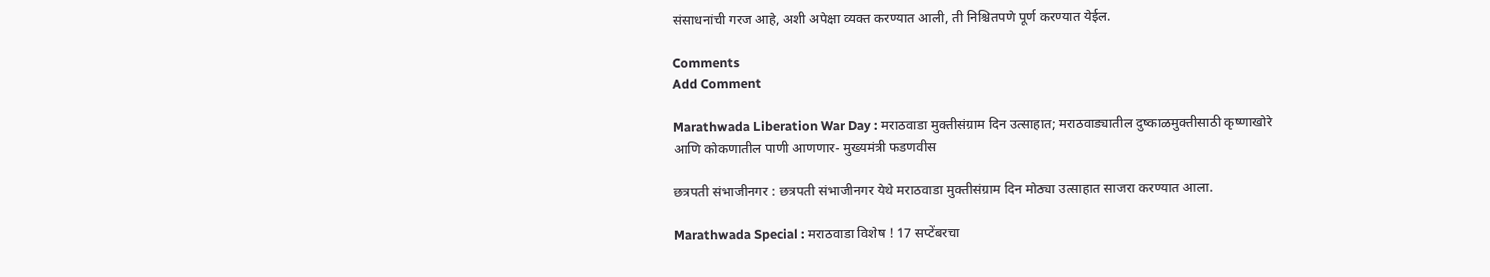संसाधनांची गरज आहे, अशी अपेक्षा व्यक्त करण्यात आली, ती निश्चितपणे पूर्ण करण्यात येईल.

Comments
Add Comment

Marathwada Liberation War Day : मराठवाडा मुक्तीसंग्राम दिन उत्साहात; मराठवाड्यातील दुष्काळमुक्तीसाठी कृष्णाखोरे आणि कोकणातील पाणी आणणार- मुख्यमंत्री फडणवीस

छत्रपती संभाजीनगर : छत्रपती संभाजीनगर येथे मराठवाडा मुक्तीसंग्राम दिन मोठ्या उत्साहात साजरा करण्यात आला.

Marathwada Special : मराठवाडा विशेष ! 17 सप्टेंबरचा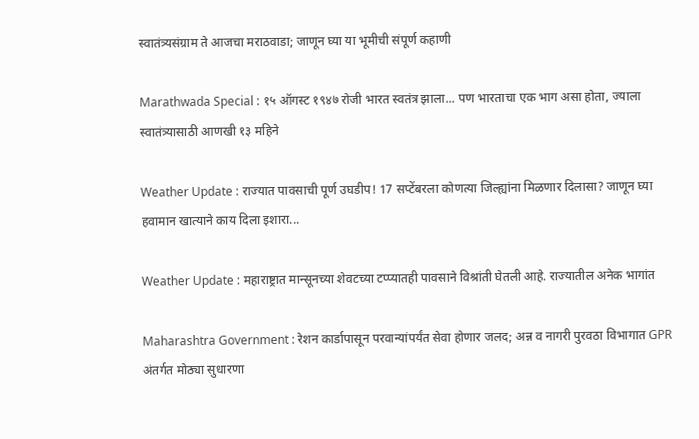स्वातंत्र्यसंग्राम ते आजचा मराठवाडा; जाणून घ्या या भूमीची संपूर्ण कहाणी

Marathwada Special : १५ ऑगस्ट १९४७ रोजी भारत स्वतंत्र झाला... पण भारताचा एक भाग असा होता, ज्याला स्वातंत्र्यासाठी आणखी १३ महिने

Weather Update : राज्यात पावसाची पूर्ण उघडीप! 17 सप्टेंबरला कोणत्या जिल्ह्यांना मिळणार दिलासा? जाणून घ्या हवामान खात्याने काय दिला इशारा...

Weather Update : महाराष्ट्रात मान्सूनच्या शेवटच्या टप्प्यातही पावसाने विश्रांती घेतली आहे. राज्यातील अनेक भागांत

Maharashtra Government : रेशन कार्डापासून परवान्यांपर्यंत सेवा होणार जलद; अन्न व नागरी पुरवठा विभागात GPR अंतर्गत मोठ्या सुधारणा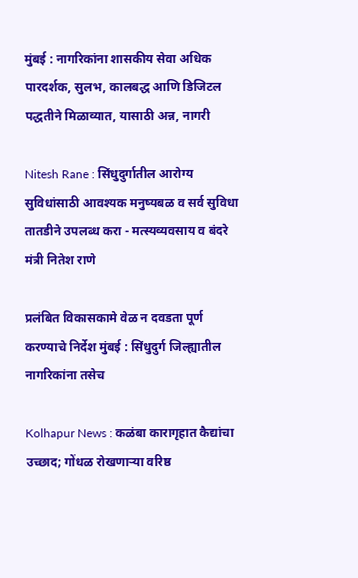मुंबई : नागरिकांना शासकीय सेवा अधिक पारदर्शक, सुलभ, कालबद्ध आणि डिजिटल पद्धतीने मिळाव्यात, यासाठी अन्न, नागरी

Nitesh Rane : सिंधुदुर्गातील आरोग्य सुविधांसाठी आवश्यक मनुष्यबळ व सर्व सुविधा तातडीने उपलब्ध करा - मत्स्यव्यवसाय व बंदरे मंत्री नितेश राणे

प्रलंबित विकासकामे वेळ न दवडता पूर्ण करण्याचे निर्देश मुंबई : सिंधुदुर्ग जिल्ह्यातील नागरिकांना तसेच

Kolhapur News : कळंबा कारागृहात कैद्यांचा उच्छाद; गोंधळ रोखणाऱ्या वरिष्ठ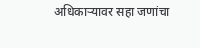अधिकाऱ्यावर सहा जणांचा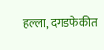हल्ला, दगडफेकीत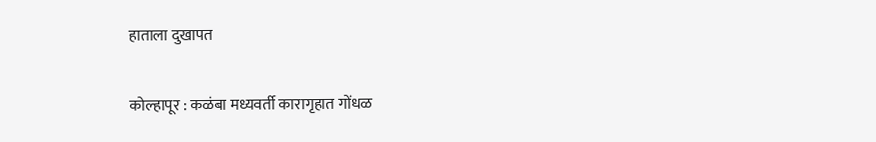हाताला दुखापत

कोल्हापूर : कळंबा मध्यवर्ती कारागृहात गोंधळ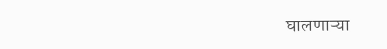घालणाऱ्या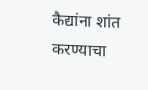कैद्यांना शांत करण्याचा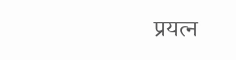प्रयत्न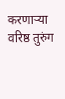करणाऱ्या वरिष्ठ तुरुंग